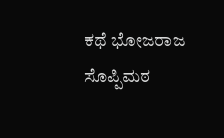ಕಥೆ ಭೋಜರಾಜ ಸೊಪ್ಪಿಮಠ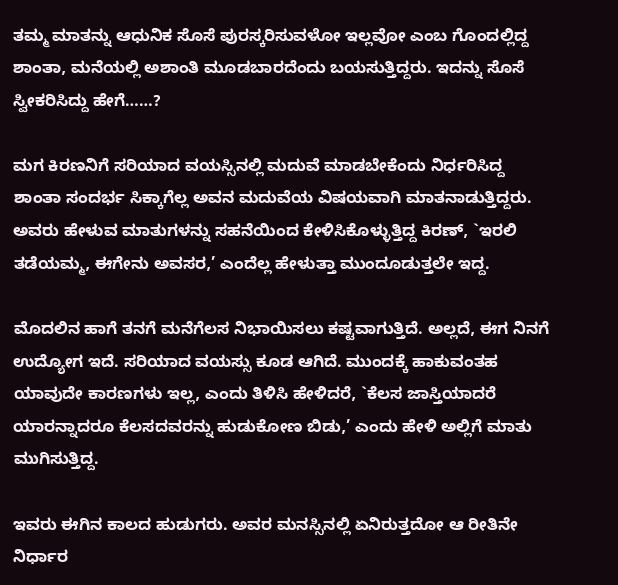ತಮ್ಮ ಮಾತನ್ನು ಆಧುನಿಕ ಸೊಸೆ ಪುರಸ್ಕರಿಸುವಳೋ ಇಲ್ಲವೋ ಎಂಬ ಗೊಂದಲ್ಲಿದ್ದ ಶಾಂತಾ, ಮನೆಯಲ್ಲಿ ಅಶಾಂತಿ ಮೂಡಬಾರದೆಂದು ಬಯಸುತ್ತಿದ್ದರು. ಇದನ್ನು ಸೊಸೆ ಸ್ವೀಕರಿಸಿದ್ದು ಹೇಗೆ……?

ಮಗ ಕಿರಣನಿಗೆ ಸರಿಯಾದ ವಯಸ್ಸಿನಲ್ಲಿ ಮದುವೆ ಮಾಡಬೇಕೆಂದು ನಿರ್ಧರಿಸಿದ್ದ ಶಾಂತಾ ಸಂದರ್ಭ ಸಿಕ್ಕಾಗೆಲ್ಲ ಅವನ ಮದುವೆಯ ವಿಷಯವಾಗಿ ಮಾತನಾಡುತ್ತಿದ್ದರು. ಅವರು ಹೇಳುವ ಮಾತುಗಳನ್ನು ಸಹನೆಯಿಂದ ಕೇಳಿಸಿಕೊಳ್ಳುತ್ತಿದ್ದ ಕಿರಣ್‌, `ಇರಲಿ ತಡೆಯಮ್ಮ, ಈಗೇನು ಅವಸರ,’ ಎಂದೆಲ್ಲ ಹೇಳುತ್ತಾ ಮುಂದೂಡುತ್ತಲೇ ಇದ್ದ.

ಮೊದಲಿನ ಹಾಗೆ ತನಗೆ ಮನೆಗೆಲಸ ನಿಭಾಯಿಸಲು ಕಷ್ಟವಾಗುತ್ತಿದೆ. ಅಲ್ಲದೆ, ಈಗ ನಿನಗೆ ಉದ್ಯೋಗ ಇದೆ. ಸರಿಯಾದ ವಯಸ್ಸು ಕೂಡ ಆಗಿದೆ. ಮುಂದಕ್ಕೆ ಹಾಕುವಂತಹ ಯಾವುದೇ ಕಾರಣಗಳು ಇಲ್ಲ, ಎಂದು ತಿಳಿಸಿ ಹೇಳಿದರೆ, `ಕೆಲಸ ಜಾಸ್ತಿಯಾದರೆ ಯಾರನ್ನಾದರೂ ಕೆಲಸದವರನ್ನು ಹುಡುಕೋಣ ಬಿಡು,’ ಎಂದು ಹೇಳಿ ಅಲ್ಲಿಗೆ ಮಾತು ಮುಗಿಸುತ್ತಿದ್ದ.

ಇವರು ಈಗಿನ ಕಾಲದ ಹುಡುಗರು. ಅವರ ಮನಸ್ಸಿನಲ್ಲಿ ಏನಿರುತ್ತದೋ ಆ ರೀತಿನೇ ನಿರ್ಧಾರ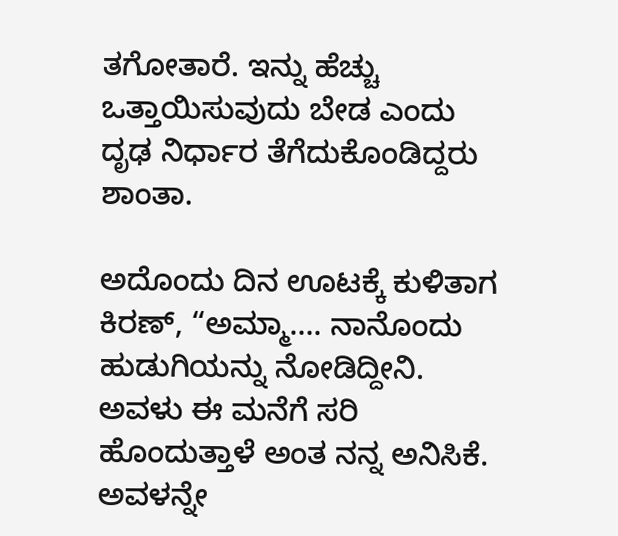ತಗೋತಾರೆ. ಇನ್ನು ಹೆಚ್ಚು ಒತ್ತಾಯಿಸುವುದು ಬೇಡ ಎಂದು ದೃಢ ನಿರ್ಧಾರ ತೆಗೆದುಕೊಂಡಿದ್ದರು ಶಾಂತಾ.

ಅದೊಂದು ದಿನ ಊಟಕ್ಕೆ ಕುಳಿತಾಗ ಕಿರಣ್‌, “ಅಮ್ಮಾ…. ನಾನೊಂದು ಹುಡುಗಿಯನ್ನು ನೋಡಿದ್ದೀನಿ. ಅವಳು ಈ ಮನೆಗೆ ಸರಿ ಹೊಂದುತ್ತಾಳೆ ಅಂತ ನನ್ನ ಅನಿಸಿಕೆ. ಅವಳನ್ನೇ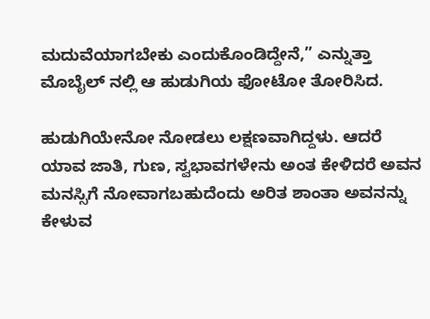ಮದುವೆಯಾಗಬೇಕು ಎಂದುಕೊಂಡಿದ್ದೇನೆ,” ಎನ್ನುತ್ತಾ ಮೊಬೈಲ್ ‌ನಲ್ಲಿ ಆ ಹುಡುಗಿಯ ಫೋಟೋ ತೋರಿಸಿದ.

ಹುಡುಗಿಯೇನೋ ನೋಡಲು ಲಕ್ಷಣವಾಗಿದ್ದಳು. ಆದರೆ ಯಾವ ಜಾತಿ, ಗುಣ, ಸ್ವಭಾವಗಳೇನು ಅಂತ ಕೇಳಿದರೆ ಅವನ ಮನಸ್ಸಿಗೆ ನೋವಾಗಬಹುದೆಂದು ಅರಿತ ಶಾಂತಾ ಅವನನ್ನು ಕೇಳುವ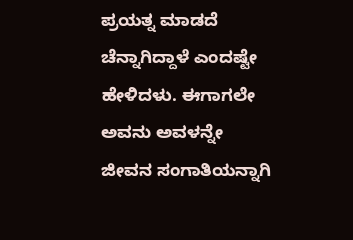ಪ್ರಯತ್ನ ಮಾಡದೆ ಚೆನ್ನಾಗಿದ್ದಾಳೆ ಎಂದಷ್ಟೇ ಹೇಳಿದಳು. ಈಗಾಗಲೇ ಅವನು ಅವಳನ್ನೇ ಜೀವನ ಸಂಗಾತಿಯನ್ನಾಗಿ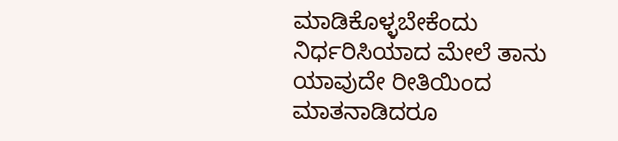ಮಾಡಿಕೊಳ್ಳಬೇಕೆಂದು ನಿರ್ಧರಿಸಿಯಾದ ಮೇಲೆ ತಾನು ಯಾವುದೇ ರೀತಿಯಿಂದ ಮಾತನಾಡಿದರೂ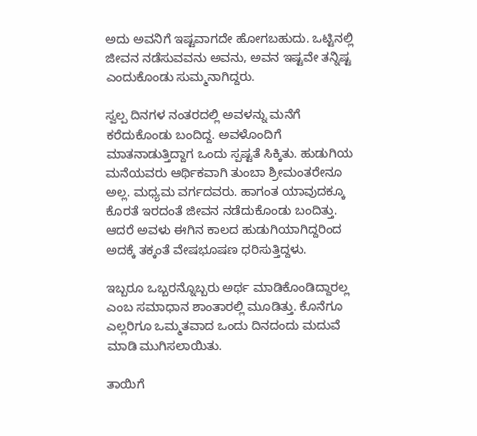ಅದು ಅವನಿಗೆ ಇಷ್ಟವಾಗದೇ ಹೋಗಬಹುದು. ಒಟ್ಟಿನಲ್ಲಿ ಜೀವನ ನಡೆಸುವವನು ಅವನು, ಅವನ ಇಷ್ಟವೇ ತನ್ನಿಷ್ಟ ಎಂದುಕೊಂಡು ಸುಮ್ಮನಾಗಿದ್ದರು.

ಸ್ವಲ್ಪ ದಿನಗಳ ನಂತರದಲ್ಲಿ ಅವಳನ್ನು ಮನೆಗೆ ಕರೆದುಕೊಂಡು ಬಂದಿದ್ದ. ಅವಳೊಂದಿಗೆ ಮಾತನಾಡುತ್ತಿದ್ದಾಗ ಒಂದು ಸ್ಪಷ್ಟತೆ ಸಿಕ್ಕಿತು. ಹುಡುಗಿಯ ಮನೆಯವರು ಆರ್ಥಿಕವಾಗಿ ತುಂಬಾ ಶ್ರೀಮಂತರೇನೂ ಅಲ್ಲ. ಮಧ್ಯಮ ವರ್ಗದವರು. ಹಾಗಂತ ಯಾವುದಕ್ಕೂ ಕೊರತೆ ಇರದಂತೆ ಜೀವನ ನಡೆದುಕೊಂಡು ಬಂದಿತ್ತು. ಆದರೆ ಅವಳು ಈಗಿನ ಕಾಲದ ಹುಡುಗಿಯಾಗಿದ್ದರಿಂದ ಅದಕ್ಕೆ ತಕ್ಕಂತೆ ವೇಷಭೂಷಣ ಧರಿಸುತ್ತಿದ್ದಳು.

ಇಬ್ಬರೂ ಒಬ್ಬರನ್ನೊಬ್ಬರು ಅರ್ಥ ಮಾಡಿಕೊಂಡಿದ್ದಾರಲ್ಲ ಎಂಬ ಸಮಾಧಾನ ಶಾಂತಾರಲ್ಲಿ ಮೂಡಿತ್ತು. ಕೊನೆಗೂ ಎಲ್ಲರಿಗೂ ಒಮ್ಮತವಾದ ಒಂದು ದಿನದಂದು ಮದುವೆ ಮಾಡಿ ಮುಗಿಸಲಾಯಿತು.

ತಾಯಿಗೆ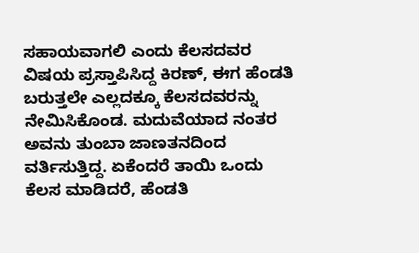ಸಹಾಯವಾಗಲಿ ಎಂದು ಕೆಲಸದವರ ವಿಷಯ ಪ್ರಸ್ತಾಪಿಸಿದ್ದ ಕಿರಣ್‌, ಈಗ ಹೆಂಡತಿ ಬರುತ್ತಲೇ ಎಲ್ಲದಕ್ಕೂ ಕೆಲಸದವರನ್ನು ನೇಮಿಸಿಕೊಂಡ. ಮದುವೆಯಾದ ನಂತರ ಅವನು ತುಂಬಾ ಜಾಣತನದಿಂದ ವರ್ತಿಸುತ್ತಿದ್ದ. ಏಕೆಂದರೆ ತಾಯಿ ಒಂದು ಕೆಲಸ ಮಾಡಿದರೆ, ಹೆಂಡತಿ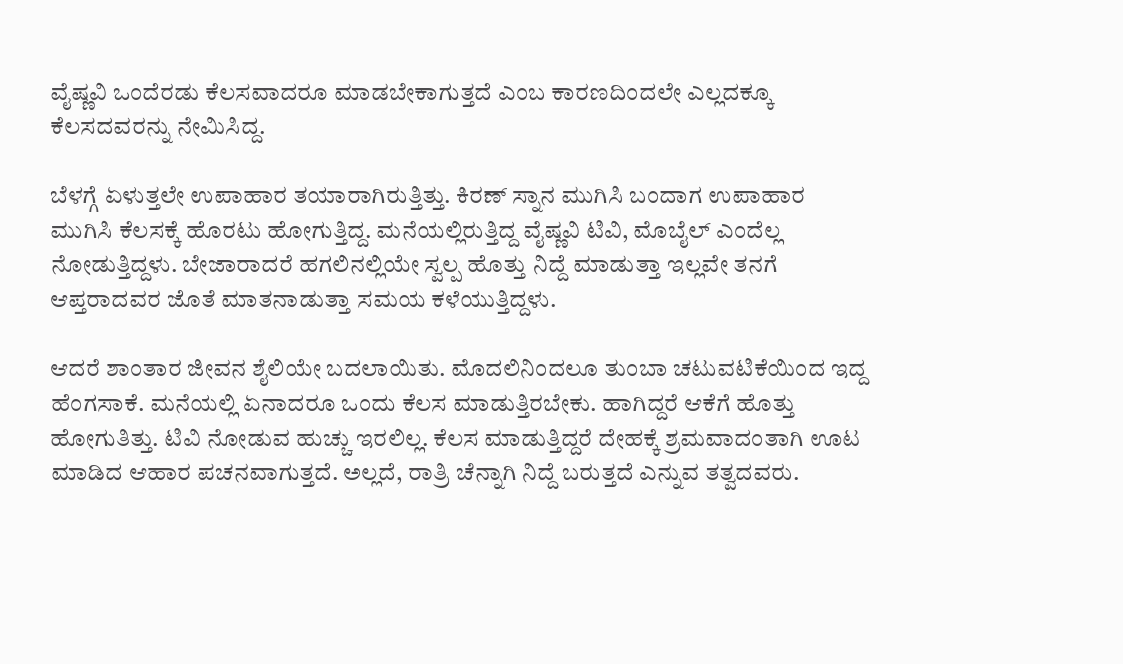ವೈಷ್ಣವಿ ಒಂದೆರಡು ಕೆಲಸವಾದರೂ ಮಾಡಬೇಕಾಗುತ್ತದೆ ಎಂಬ ಕಾರಣದಿಂದಲೇ ಎಲ್ಲದಕ್ಕೂ ಕೆಲಸದವರನ್ನು ನೇಮಿಸಿದ್ದ.

ಬೆಳಗ್ಗೆ ಏಳುತ್ತಲೇ ಉಪಾಹಾರ ತಯಾರಾಗಿರುತ್ತಿತ್ತು. ಕಿರಣ್‌ ಸ್ನಾನ ಮುಗಿಸಿ ಬಂದಾಗ ಉಪಾಹಾರ ಮುಗಿಸಿ ಕೆಲಸಕ್ಕೆ ಹೊರಟು ಹೋಗುತ್ತಿದ್ದ. ಮನೆಯಲ್ಲಿರುತ್ತಿದ್ದ ವೈಷ್ಣವಿ ಟಿವಿ, ಮೊಬೈಲ್ ಎಂದೆಲ್ಲ ನೋಡುತ್ತಿದ್ದಳು. ಬೇಜಾರಾದರೆ ಹಗಲಿನಲ್ಲಿಯೇ ಸ್ವಲ್ಪ ಹೊತ್ತು ನಿದ್ದೆ ಮಾಡುತ್ತಾ ಇಲ್ಲವೇ ತನಗೆ ಆಪ್ತರಾದವರ ಜೊತೆ ಮಾತನಾಡುತ್ತಾ ಸಮಯ ಕಳೆಯುತ್ತಿದ್ದಳು.

ಆದರೆ ಶಾಂತಾರ ಜೀವನ ಶೈಲಿಯೇ ಬದಲಾಯಿತು. ಮೊದಲಿನಿಂದಲೂ ತುಂಬಾ ಚಟುವಟಿಕೆಯಿಂದ ಇದ್ದ ಹೆಂಗಸಾಕೆ. ಮನೆಯಲ್ಲಿ ಏನಾದರೂ ಒಂದು ಕೆಲಸ ಮಾಡುತ್ತಿರಬೇಕು. ಹಾಗಿದ್ದರೆ ಆಕೆಗೆ ಹೊತ್ತು ಹೋಗುತಿತ್ತು. ಟಿವಿ ನೋಡುವ ಹುಚ್ಚು ಇರಲಿಲ್ಲ. ಕೆಲಸ ಮಾಡುತ್ತಿದ್ದರೆ ದೇಹಕ್ಕೆ ಶ್ರಮವಾದಂತಾಗಿ ಊಟ ಮಾಡಿದ ಆಹಾರ ಪಚನವಾಗುತ್ತದೆ. ಅಲ್ಲದೆ, ರಾತ್ರಿ ಚೆನ್ನಾಗಿ ನಿದ್ದೆ ಬರುತ್ತದೆ ಎನ್ನುವ ತತ್ವದವರು.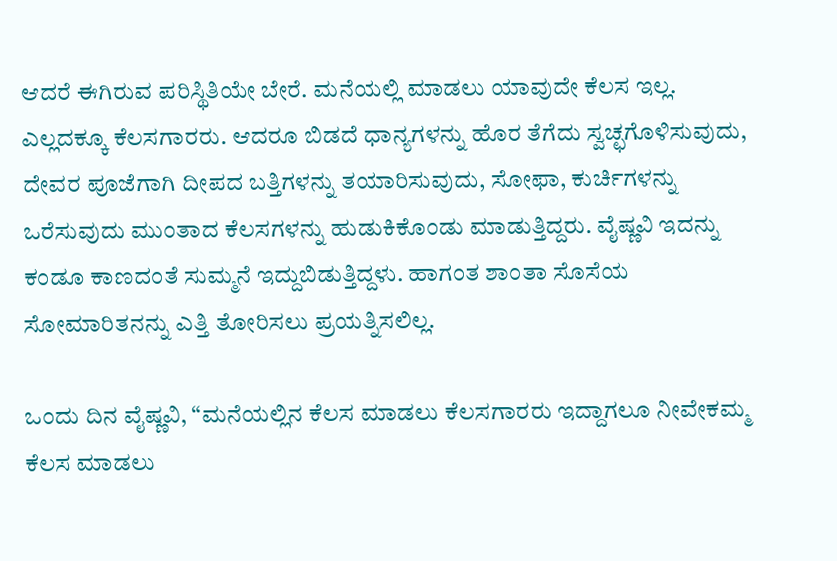ಆದರೆ ಈಗಿರುವ ಪರಿಸ್ಥಿತಿಯೇ ಬೇರೆ. ಮನೆಯಲ್ಲಿ ಮಾಡಲು ಯಾವುದೇ ಕೆಲಸ ಇಲ್ಲ. ಎಲ್ಲದಕ್ಕೂ ಕೆಲಸಗಾರರು. ಆದರೂ ಬಿಡದೆ ಧಾನ್ಯಗಳನ್ನು ಹೊರ ತೆಗೆದು ಸ್ವಚ್ಛಗೊಳಿಸುವುದು, ದೇವರ ಪೂಜೆಗಾಗಿ ದೀಪದ ಬತ್ತಿಗಳನ್ನು ತಯಾರಿಸುವುದು, ಸೋಫಾ, ಕುರ್ಚಿಗಳನ್ನು ಒರೆಸುವುದು ಮುಂತಾದ ಕೆಲಸಗಳನ್ನು ಹುಡುಕಿಕೊಂಡು ಮಾಡುತ್ತಿದ್ದರು. ವೈಷ್ಣವಿ ಇದನ್ನು ಕಂಡೂ ಕಾಣದಂತೆ ಸುಮ್ಮನೆ ಇದ್ದುಬಿಡುತ್ತಿದ್ದಳು. ಹಾಗಂತ ಶಾಂತಾ ಸೊಸೆಯ ಸೋಮಾರಿತನನ್ನು ಎತ್ತಿ ತೋರಿಸಲು ಪ್ರಯತ್ನಿಸಲಿಲ್ಲ.

ಒಂದು ದಿನ ವೈಷ್ಣವಿ, “ಮನೆಯಲ್ಲಿನ ಕೆಲಸ ಮಾಡಲು ಕೆಲಸಗಾರರು ಇದ್ದಾಗಲೂ ನೀವೇಕಮ್ಮ ಕೆಲಸ ಮಾಡಲು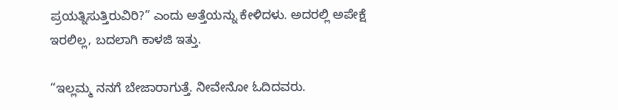ಪ್ರಯತ್ನಿಸುತ್ತಿರುವಿರಿ?” ಎಂದು ಅತ್ತೆಯನ್ನು ಕೇಳಿದಳು. ಅದರಲ್ಲಿ ಅಪೇಕ್ಷೆ ಇರಲಿಲ್ಲ, ಬದಲಾಗಿ ಕಾಳಜಿ ಇತ್ತು.

“ಇಲ್ಲಮ್ಮ ನನಗೆ ಬೇಜಾರಾಗುತ್ತೆ. ನೀವೇನೋ ಓದಿದವರು.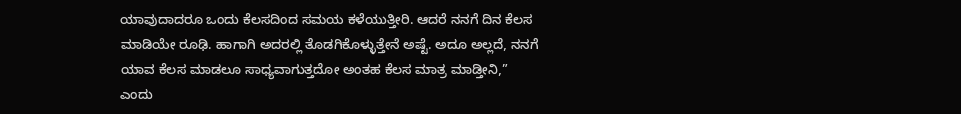ಯಾವುದಾದರೂ ಒಂದು ಕೆಲಸದಿಂದ ಸಮಯ ಕಳೆಯುತ್ತೀರಿ. ಆದರೆ ನನಗೆ ದಿನ ಕೆಲಸ ಮಾಡಿಯೇ ರೂಢಿ. ಹಾಗಾಗಿ ಅದರಲ್ಲಿ ತೊಡಗಿಕೊಳ್ಳುತ್ತೇನೆ ಅಷ್ಟೆ. ಅದೂ ಅಲ್ಲದೆ, ನನಗೆ ಯಾವ ಕೆಲಸ ಮಾಡಲೂ ಸಾಧ್ಯವಾಗುತ್ತದೋ ಅಂತಹ ಕೆಲಸ ಮಾತ್ರ ಮಾಡ್ತೀನಿ,” ಎಂದು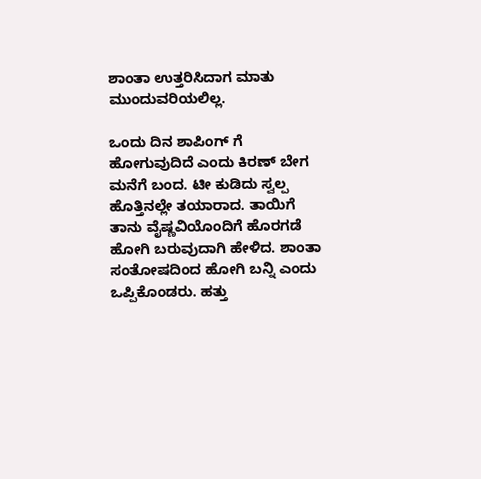ಶಾಂತಾ ಉತ್ತರಿಸಿದಾಗ ಮಾತು ಮುಂದುವರಿಯಲಿಲ್ಲ.

ಒಂದು ದಿನ ಶಾಪಿಂಗ್‌ ಗೆ ಹೋಗುವುದಿದೆ ಎಂದು ಕಿರಣ್‌ ಬೇಗ ಮನೆಗೆ ಬಂದ. ಟೀ ಕುಡಿದು ಸ್ವಲ್ಪ ಹೊತ್ತಿನಲ್ಲೇ ತಯಾರಾದ. ತಾಯಿಗೆ ತಾನು ವೈಷ್ಣವಿಯೊಂದಿಗೆ ಹೊರಗಡೆ ಹೋಗಿ ಬರುವುದಾಗಿ ಹೇಳಿದ. ಶಾಂತಾ ಸಂತೋಷದಿಂದ ಹೋಗಿ ಬನ್ನಿ ಎಂದು ಒಪ್ಪಿಕೊಂಡರು. ಹತ್ತು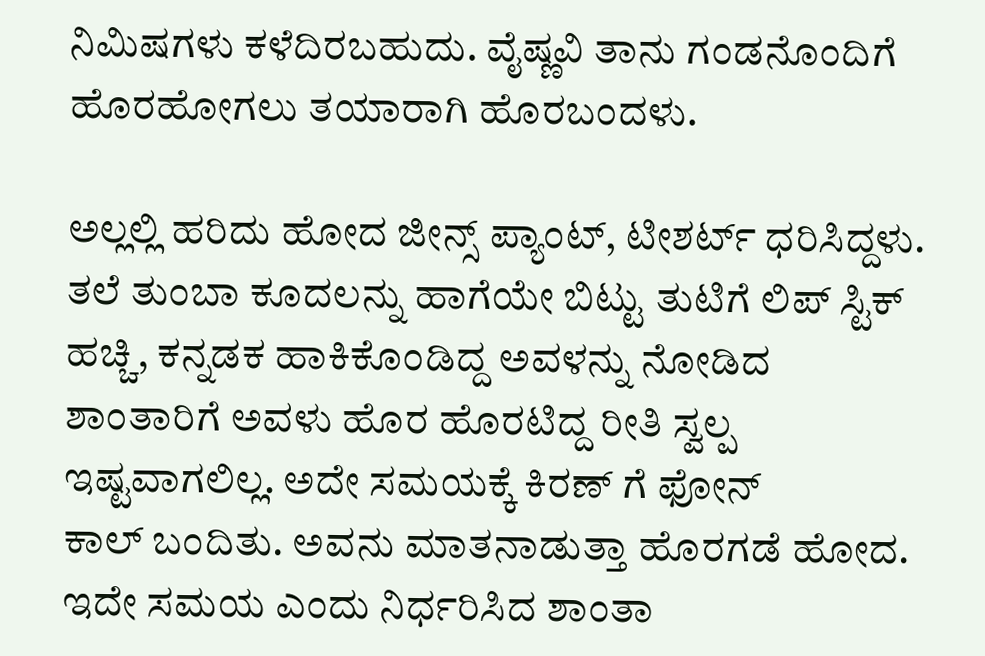ನಿಮಿಷಗಳು ಕಳೆದಿರಬಹುದು. ವೈಷ್ಣವಿ ತಾನು ಗಂಡನೊಂದಿಗೆ ಹೊರಹೋಗಲು ತಯಾರಾಗಿ ಹೊರಬಂದಳು.

ಅಲ್ಲಲ್ಲಿ ಹರಿದು ಹೋದ ಜೀನ್ಸ್ ಪ್ಯಾಂಟ್‌, ಟೀಶರ್ಟ್‌ ಧರಿಸಿದ್ದಳು. ತಲೆ ತುಂಬಾ ಕೂದಲನ್ನು ಹಾಗೆಯೇ ಬಿಟ್ಟು ತುಟಿಗೆ ಲಿಪ್‌ ಸ್ಟಿಕ್ ಹಚ್ಚಿ, ಕನ್ನಡಕ ಹಾಕಿಕೊಂಡಿದ್ದ ಅವಳನ್ನು ನೋಡಿದ ಶಾಂತಾರಿಗೆ ಅವಳು ಹೊರ ಹೊರಟಿದ್ದ ರೀತಿ ಸ್ವಲ್ಪ ಇಷ್ಟವಾಗಲಿಲ್ಲ. ಅದೇ ಸಮಯಕ್ಕೆ ಕಿರಣ್‌ ಗೆ ಫೋನ್‌ ಕಾಲ್ ‌ಬಂದಿತು. ಅವನು ಮಾತನಾಡುತ್ತಾ ಹೊರಗಡೆ ಹೋದ. ಇದೇ ಸಮಯ ಎಂದು ನಿರ್ಧರಿಸಿದ ಶಾಂತಾ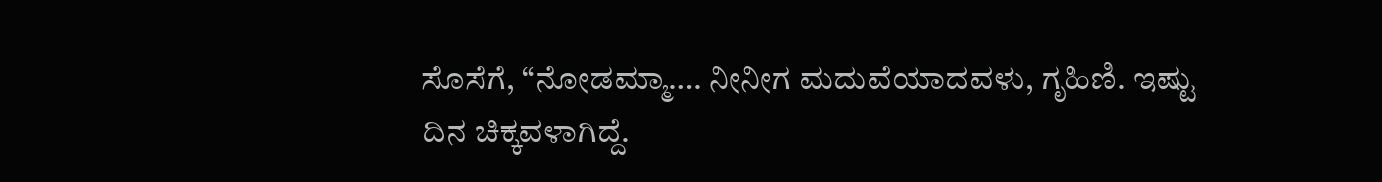ಸೊಸೆಗೆ, “ನೋಡಮ್ಮಾ…. ನೀನೀಗ ಮದುವೆಯಾದವಳು, ಗೃಹಿಣಿ. ಇಷ್ಟು ದಿನ ಚಿಕ್ಕವಳಾಗಿದ್ದೆ.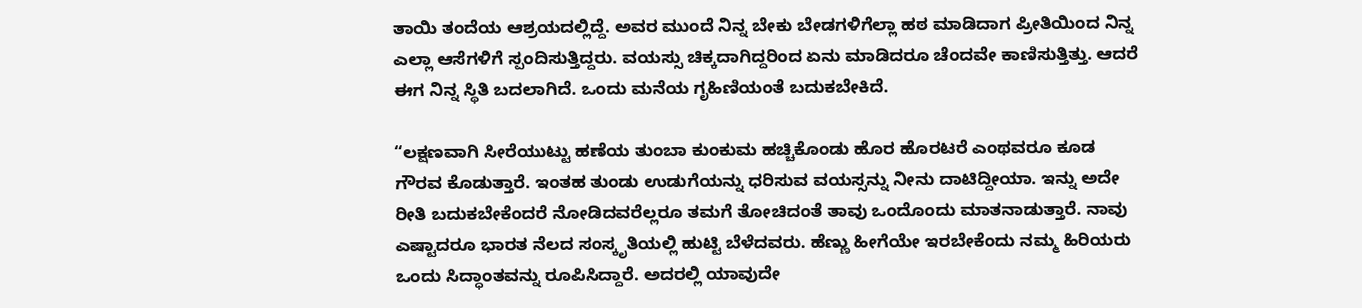ತಾಯಿ ತಂದೆಯ ಆಶ್ರಯದಲ್ಲಿದ್ದೆ. ಅವರ ಮುಂದೆ ನಿನ್ನ ಬೇಕು ಬೇಡಗಳಿಗೆಲ್ಲಾ ಹಠ ಮಾಡಿದಾಗ ಪ್ರೀತಿಯಿಂದ ನಿನ್ನ ಎಲ್ಲಾ ಆಸೆಗಳಿಗೆ ಸ್ಪಂದಿಸುತ್ತಿದ್ದರು. ವಯಸ್ಸು ಚಿಕ್ಕದಾಗಿದ್ದರಿಂದ ಏನು ಮಾಡಿದರೂ ಚೆಂದವೇ ಕಾಣಿಸುತ್ತಿತ್ತು. ಆದರೆ ಈಗ ನಿನ್ನ ಸ್ಥಿತಿ ಬದಲಾಗಿದೆ. ಒಂದು ಮನೆಯ ಗೃಹಿಣಿಯಂತೆ ಬದುಕಬೇಕಿದೆ.

“ಲಕ್ಷಣವಾಗಿ ಸೀರೆಯುಟ್ಟು ಹಣೆಯ ತುಂಬಾ ಕುಂಕುಮ ಹಚ್ಚಿಕೊಂಡು ಹೊರ ಹೊರಟರೆ ಎಂಥವರೂ ಕೂಡ ಗೌರವ ಕೊಡುತ್ತಾರೆ. ಇಂತಹ ತುಂಡು ಉಡುಗೆಯನ್ನು ಧರಿಸುವ ವಯಸ್ಸನ್ನು ನೀನು ದಾಟಿದ್ದೀಯಾ. ಇನ್ನು ಅದೇ ರೀತಿ ಬದುಕಬೇಕೆಂದರೆ ನೋಡಿದವರೆಲ್ಲರೂ ತಮಗೆ ತೋಚಿದಂತೆ ತಾವು ಒಂದೊಂದು ಮಾತನಾಡುತ್ತಾರೆ. ನಾವು ಎಷ್ಟಾದರೂ ಭಾರತ ನೆಲದ ಸಂಸ್ಕೃತಿಯಲ್ಲಿ ಹುಟ್ಟಿ ಬೆಳೆದವರು. ಹೆಣ್ಣು ಹೀಗೆಯೇ ಇರಬೇಕೆಂದು ನಮ್ಮ ಹಿರಿಯರು ಒಂದು ಸಿದ್ಧಾಂತವನ್ನು ರೂಪಿಸಿದ್ದಾರೆ. ಅದರಲ್ಲಿ ಯಾವುದೇ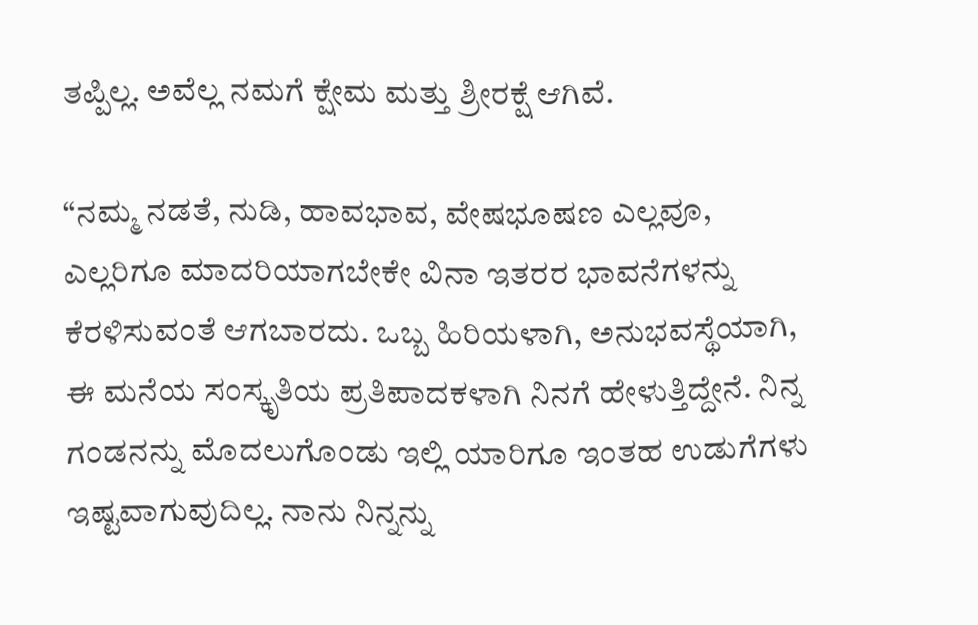ತಪ್ಪಿಲ್ಲ. ಅವೆಲ್ಲ ನಮಗೆ ಕ್ಷೇಮ ಮತ್ತು ಶ್ರೀರಕ್ಷೆ ಆಗಿವೆ.

“ನಮ್ಮ ನಡತೆ, ನುಡಿ, ಹಾವಭಾವ, ವೇಷಭೂಷಣ ಎಲ್ಲವೂ, ಎಲ್ಲರಿಗೂ ಮಾದರಿಯಾಗಬೇಕೇ ವಿನಾ ಇತರರ ಭಾವನೆಗಳನ್ನು ಕೆರಳಿಸುವಂತೆ ಆಗಬಾರದು. ಒಬ್ಬ ಹಿರಿಯಳಾಗಿ, ಅನುಭವಸ್ಥೆಯಾಗಿ, ಈ ಮನೆಯ ಸಂಸ್ಕೃತಿಯ ಪ್ರತಿಪಾದಕಳಾಗಿ ನಿನಗೆ ಹೇಳುತ್ತಿದ್ದೇನೆ. ನಿನ್ನ ಗಂಡನನ್ನು ಮೊದಲುಗೊಂಡು ಇಲ್ಲಿ ಯಾರಿಗೂ ಇಂತಹ ಉಡುಗೆಗಳು ಇಷ್ಟವಾಗುವುದಿಲ್ಲ. ನಾನು ನಿನ್ನನ್ನು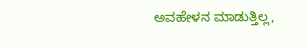ಅವಹೇಳನ ಮಾಡುತ್ತಿಲ್ಲ,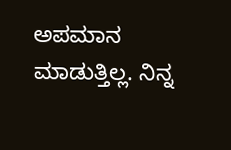ಅಪಮಾನ ಮಾಡುತ್ತಿಲ್ಲ. ನಿನ್ನ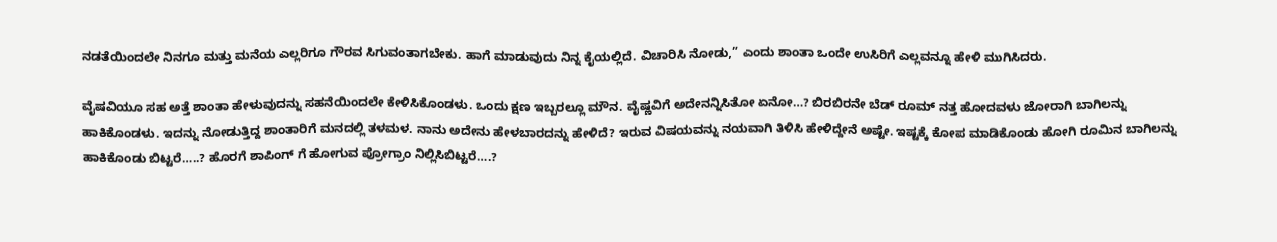ನಡತೆಯಿಂದಲೇ ನಿನಗೂ ಮತ್ತು ಮನೆಯ ಎಲ್ಲರಿಗೂ ಗೌರವ ಸಿಗುವಂತಾಗಬೇಕು. ಹಾಗೆ ಮಾಡುವುದು ನಿನ್ನ ಕೈಯಲ್ಲಿದೆ. ವಿಚಾರಿಸಿ ನೋಡು,” ಎಂದು ಶಾಂತಾ ಒಂದೇ ಉಸಿರಿಗೆ ಎಲ್ಲವನ್ನೂ ಹೇಳಿ ಮುಗಿಸಿದರು.

ವೈಷವಿಯೂ ಸಹ ಅತ್ತೆ ಶಾಂತಾ ಹೇಳುವುದನ್ನು ಸಹನೆಯಿಂದಲೇ ಕೇಳಿಸಿಕೊಂಡಳು. ಒಂದು ಕ್ಷಣ ಇಬ್ಬರಲ್ಲೂ ಮೌನ. ವೈಷ್ಣವಿಗೆ ಅದೇನನ್ನಿಸಿತೋ ಏನೋ…? ಬಿರಬಿರನೇ ಬೆಡ್‌ ರೂಮ್ ನತ್ತ ಹೋದವಳು ಜೋರಾಗಿ ಬಾಗಿಲನ್ನು ಹಾಕಿಕೊಂಡಳು. ಇದನ್ನು ನೋಡುತ್ತಿದ್ದ ಶಾಂತಾರಿಗೆ ಮನದಲ್ಲಿ ತಳಮಳ. ನಾನು ಅದೇನು ಹೇಳಬಾರದನ್ನು ಹೇಳಿದೆ? ಇರುವ ವಿಷಯವನ್ನು ನಯವಾಗಿ ತಿಳಿಸಿ ಹೇಳಿದ್ದೇನೆ ಅಷ್ಟೇ. ಇಷ್ಟಕ್ಕೆ ಕೋಪ ಮಾಡಿಕೊಂಡು ಹೋಗಿ ರೂಮಿನ ಬಾಗಿಲನ್ನು ಹಾಕಿಕೊಂಡು ಬಿಟ್ಟರೆ…..? ಹೊರಗೆ ಶಾಪಿಂಗ್‌ ಗೆ ಹೋಗುವ ಪ್ರೋಗ್ರಾಂ ನಿಲ್ಲಿಸಿಬಿಟ್ಟರೆ….?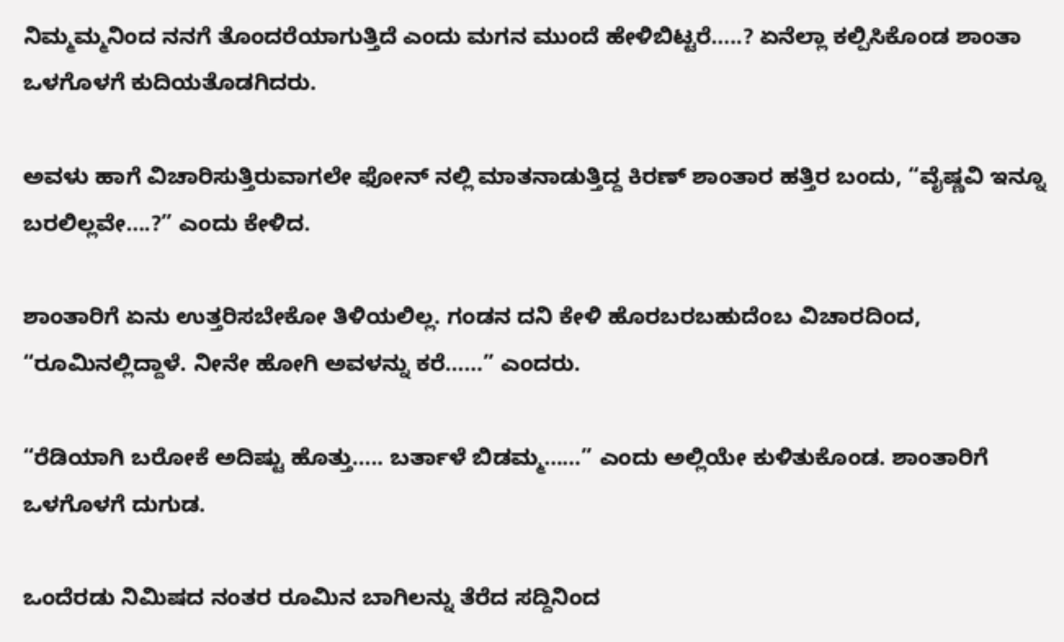ನಿಮ್ಮಮ್ಮನಿಂದ ನನಗೆ ತೊಂದರೆಯಾಗುತ್ತಿದೆ ಎಂದು ಮಗನ ಮುಂದೆ ಹೇಳಿಬಿಟ್ಟರೆ…..? ಏನೆಲ್ಲಾ ಕಲ್ಪಿಸಿಕೊಂಡ ಶಾಂತಾ ಒಳಗೊಳಗೆ ಕುದಿಯತೊಡಗಿದರು.

ಅವಳು ಹಾಗೆ ವಿಚಾರಿಸುತ್ತಿರುವಾಗಲೇ ಫೋನ್‌ ನಲ್ಲಿ ಮಾತನಾಡುತ್ತಿದ್ದ ಕಿರಣ್‌ ಶಾಂತಾರ ಹತ್ತಿರ ಬಂದು, “ವೈಷ್ಣವಿ ಇನ್ನೂ ಬರಲಿಲ್ಲವೇ….?” ಎಂದು ಕೇಳಿದ.

ಶಾಂತಾರಿಗೆ ಏನು ಉತ್ತರಿಸಬೇಕೋ ತಿಳಿಯಲಿಲ್ಲ. ಗಂಡನ ದನಿ ಕೇಳಿ ಹೊರಬರಬಹುದೆಂಬ ವಿಚಾರದಿಂದ, “ರೂಮಿನಲ್ಲಿದ್ದಾಳೆ. ನೀನೇ ಹೋಗಿ ಅವಳನ್ನು ಕರೆ……” ಎಂದರು.

“ರೆಡಿಯಾಗಿ ಬರೋಕೆ ಅದಿಷ್ಟು ಹೊತ್ತು….. ಬರ್ತಾಳೆ ಬಿಡಮ್ಮ……” ಎಂದು ಅಲ್ಲಿಯೇ ಕುಳಿತುಕೊಂಡ. ಶಾಂತಾರಿಗೆ ಒಳಗೊಳಗೆ ದುಗುಡ.

ಒಂದೆರಡು ನಿಮಿಷದ ನಂತರ ರೂಮಿನ ಬಾಗಿಲನ್ನು ತೆರೆದ ಸದ್ದಿನಿಂದ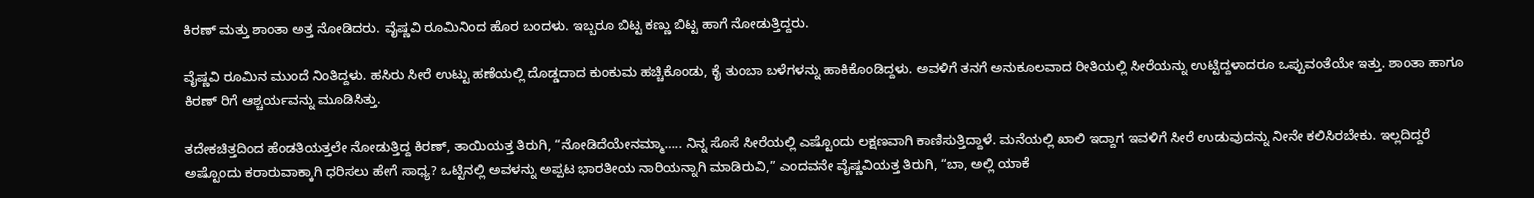ಕಿರಣ್‌ ಮತ್ತು ಶಾಂತಾ ಅತ್ತ ನೋಡಿದರು. ವೈಷ್ಣವಿ ರೂಮಿನಿಂದ ಹೊರ ಬಂದಳು. ಇಬ್ಬರೂ ಬಿಟ್ಟ ಕಣ್ಣು ಬಿಟ್ಟ ಹಾಗೆ ನೋಡುತ್ತಿದ್ದರು.

ವೈಷ್ಣವಿ ರೂಮಿನ ಮುಂದೆ ನಿಂತಿದ್ದಳು. ಹಸಿರು ಸೀರೆ ಉಟ್ಟು ಹಣೆಯಲ್ಲಿ ದೊಡ್ಡದಾದ ಕುಂಕುಮ ಹಚ್ಚಿಕೊಂಡು, ಕೈ ತುಂಬಾ ಬಳೆಗಳನ್ನು ಹಾಕಿಕೊಂಡಿದ್ದಳು. ಅವಳಿಗೆ ತನಗೆ ಅನುಕೂಲವಾದ ರೀತಿಯಲ್ಲಿ ಸೀರೆಯನ್ನು ಉಟ್ಟಿದ್ದಳಾದರೂ ಒಪ್ಪುವಂತೆಯೇ ಇತ್ತು. ಶಾಂತಾ ಹಾಗೂ ಕಿರಣ್‌ ರಿಗೆ ಆಶ್ಚರ್ಯವನ್ನು ಮೂಡಿಸಿತ್ತು.

ತದೇಕಚಿತ್ತದಿಂದ ಹೆಂಡತಿಯತ್ತಲೇ ನೋಡುತ್ತಿದ್ದ ಕಿರಣ್‌, ತಾಯಿಯತ್ತ ತಿರುಗಿ, “ನೋಡಿದೆಯೇನಮ್ಮಾ….. ನಿನ್ನ ಸೊಸೆ ಸೀರೆಯಲ್ಲಿ ಎಷ್ಟೊಂದು ಲಕ್ಷಣವಾಗಿ ಕಾಣಿಸುತ್ತಿದ್ದಾಳೆ. ಮನೆಯಲ್ಲಿ ಖಾಲಿ ಇದ್ದಾಗ ಇವಳಿಗೆ ಸೀರೆ ಉಡುವುದನ್ನು ನೀನೇ ಕಲಿಸಿರಬೇಕು. ಇಲ್ಲದಿದ್ದರೆ ಅಷ್ಟೊಂದು ಕರಾರುವಾಕ್ಕಾಗಿ ಧರಿಸಲು ಹೇಗೆ ಸಾಧ್ಯ? ಒಟ್ಟಿನಲ್ಲಿ ಅವಳನ್ನು ಅಪ್ಪಟ ಭಾರತೀಯ ನಾರಿಯನ್ನಾಗಿ ಮಾಡಿರುವಿ,” ಎಂದವನೇ ವೈಷ್ಣವಿಯತ್ತ ತಿರುಗಿ, “ಬಾ, ಅಲ್ಲಿ ಯಾಕೆ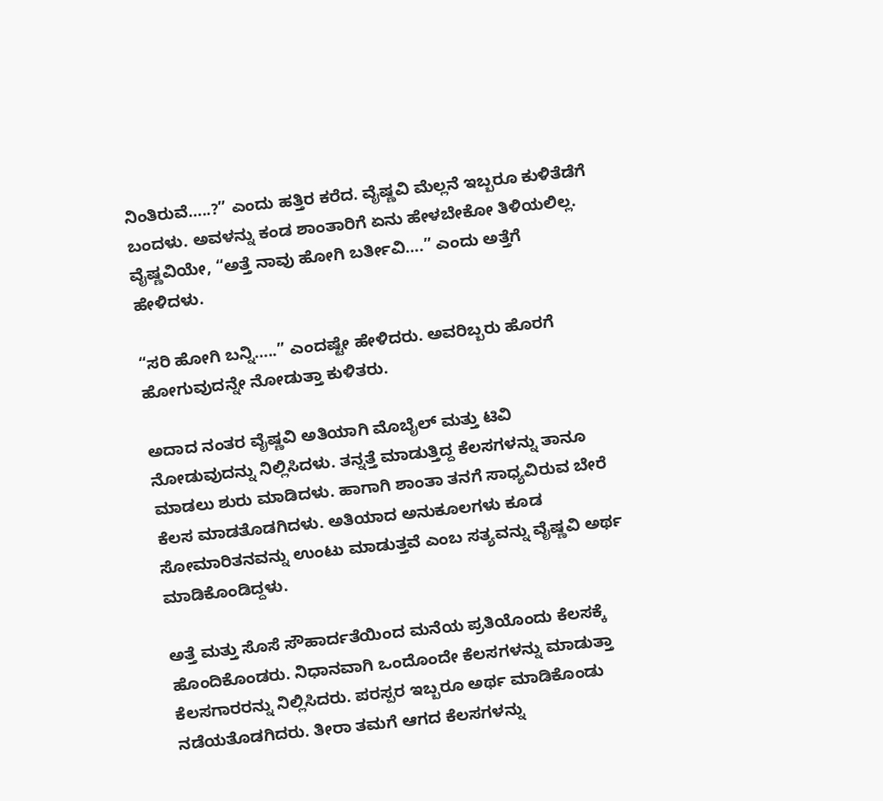ನಿಂತಿರುವೆ…..?” ಎಂದು ಹತ್ತಿರ ಕರೆದ. ವೈಷ್ಣವಿ ಮೆಲ್ಲನೆ ಇಬ್ಬರೂ ಕುಳಿತೆಡೆಗೆ ಬಂದಳು. ಅವಳನ್ನು ಕಂಡ ಶಾಂತಾರಿಗೆ ಏನು ಹೇಳಬೇಕೋ ತಿಳಿಯಲಿಲ್ಲ. ವೈಷ್ಣವಿಯೇ, “ಅತ್ತೆ ನಾವು ಹೋಗಿ ಬರ್ತೀವಿ….” ಎಂದು ಅತ್ತೆಗೆ ಹೇಳಿದಳು.

“ಸರಿ ಹೋಗಿ ಬನ್ನಿ…..” ಎಂದಷ್ಟೇ ಹೇಳಿದರು. ಅವರಿಬ್ಬರು ಹೊರಗೆ ಹೋಗುವುದನ್ನೇ ನೋಡುತ್ತಾ ಕುಳಿತರು.

ಅದಾದ ನಂತರ ವೈಷ್ಣವಿ ಅತಿಯಾಗಿ ಮೊಬೈಲ್ ‌ಮತ್ತು ಟಿವಿ ನೋಡುವುದನ್ನು ನಿಲ್ಲಿಸಿದಳು. ತನ್ನತ್ತೆ ಮಾಡುತ್ತಿದ್ದ ಕೆಲಸಗಳನ್ನು ತಾನೂ ಮಾಡಲು ಶುರು ಮಾಡಿದಳು. ಹಾಗಾಗಿ ಶಾಂತಾ ತನಗೆ ಸಾಧ್ಯವಿರುವ ಬೇರೆ ಕೆಲಸ ಮಾಡತೊಡಗಿದಳು. ಅತಿಯಾದ ಅನುಕೂಲಗಳು ಕೂಡ ಸೋಮಾರಿತನವನ್ನು ಉಂಟು ಮಾಡುತ್ತವೆ ಎಂಬ ಸತ್ಯವನ್ನು ವೈಷ್ಣವಿ ಅರ್ಥ ಮಾಡಿಕೊಂಡಿದ್ದಳು.

ಅತ್ತೆ ಮತ್ತು ಸೊಸೆ ಸೌಹಾರ್ದತೆಯಿಂದ ಮನೆಯ ಪ್ರತಿಯೊಂದು ಕೆಲಸಕ್ಕೆ ಹೊಂದಿಕೊಂಡರು. ನಿಧಾನವಾಗಿ ಒಂದೊಂದೇ ಕೆಲಸಗಳನ್ನು ಮಾಡುತ್ತಾ ಕೆಲಸಗಾರರನ್ನು ನಿಲ್ಲಿಸಿದರು. ಪರಸ್ಪರ ಇಬ್ಬರೂ ಅರ್ಥ ಮಾಡಿಕೊಂಡು ನಡೆಯತೊಡಗಿದರು. ತೀರಾ ತಮಗೆ ಆಗದ ಕೆಲಸಗಳನ್ನು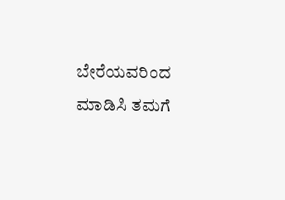ಬೇರೆಯವರಿಂದ ಮಾಡಿಸಿ ತಮಗೆ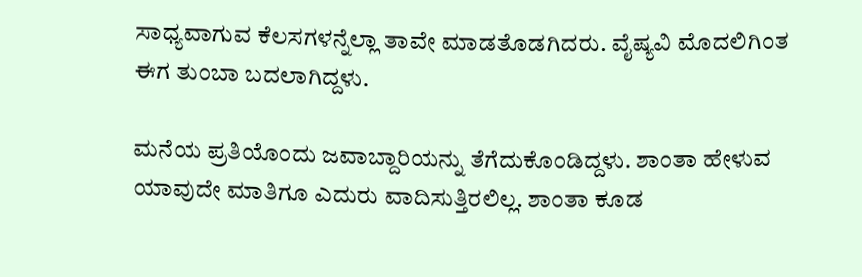ಸಾಧ್ಯವಾಗುವ ಕೆಲಸಗಳನ್ನೆಲ್ಲಾ ತಾವೇ ಮಾಡತೊಡಗಿದರು. ವೈಷ್ಯವಿ ಮೊದಲಿಗಿಂತ ಈಗ ತುಂಬಾ ಬದಲಾಗಿದ್ದಳು.

ಮನೆಯ ಪ್ರತಿಯೊಂದು ಜವಾಬ್ದಾರಿಯನ್ನು ತೆಗೆದುಕೊಂಡಿದ್ದಳು. ಶಾಂತಾ ಹೇಳುವ ಯಾವುದೇ ಮಾತಿಗೂ ಎದುರು ವಾದಿಸುತ್ತಿರಲಿಲ್ಲ. ಶಾಂತಾ ಕೂಡ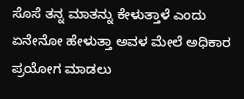ಸೊಸೆ ತನ್ನ ಮಾತನ್ನು ಕೇಳುತ್ತಾಳೆ ಎಂದು ಏನೇನೋ ಹೇಳುತ್ತಾ ಅವಳ ಮೇಲೆ ಅಧಿಕಾರ ಪ್ರಯೋಗ ಮಾಡಲು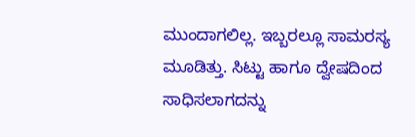ಮುಂದಾಗಲಿಲ್ಲ. ಇಬ್ಬರಲ್ಲೂ ಸಾಮರಸ್ಯ ಮೂಡಿತ್ತು. ಸಿಟ್ಟು ಹಾಗೂ ದ್ವೇಷದಿಂದ ಸಾಧಿಸಲಾಗದನ್ನು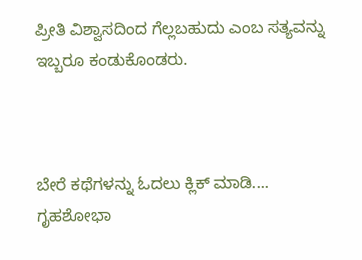ಪ್ರೀತಿ ವಿಶ್ವಾಸದಿಂದ ಗೆಲ್ಲಬಹುದು ಎಂಬ ಸತ್ಯವನ್ನು ಇಬ್ಬರೂ ಕಂಡುಕೊಂಡರು.



ಬೇರೆ ಕಥೆಗಳನ್ನು ಓದಲು ಕ್ಲಿಕ್ ಮಾಡಿ....
ಗೃಹಶೋಭಾ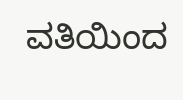ವತಿಯಿಂದ